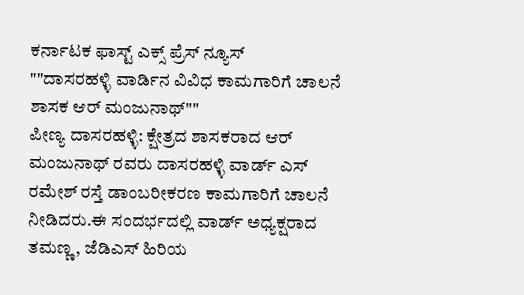ಕರ್ನಾಟಕ ಫಾಸ್ಟ್ ಎಕ್ಸ್ ಪ್ರೆಸ್ ನ್ಯೂಸ್
""ದಾಸರಹಳ್ಳಿ ವಾರ್ಡಿನ ವಿವಿಧ ಕಾಮಗಾರಿಗೆ ಚಾಲನೆ ಶಾಸಕ ಆರ್ ಮಂಜುನಾಥ್""
ಪೀಣ್ಯ ದಾಸರಹಳ್ಳಿ: ಕ್ಷೇತ್ರದ ಶಾಸಕರಾದ ಆರ್ ಮಂಜುನಾಥ್ ರವರು ದಾಸರಹಳ್ಳಿ ವಾರ್ಡ್ ಎಸ್ ರಮೇಶ್ ರಸ್ತೆ ಡಾಂಬರೀಕರಣ ಕಾಮಗಾರಿಗೆ ಚಾಲನೆ ನೀಡಿದರು.ಈ ಸಂದರ್ಭದಲ್ಲಿ ವಾರ್ಡ್ ಅಧ್ಯಕ್ಷರಾದ ತಮಣ್ಣ, ಜೆಡಿಎಸ್ ಹಿರಿಯ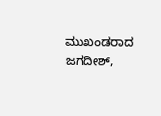ಮುಖಂಡರಾದ ಜಗದೀಶ್,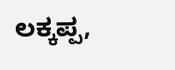ಲಕ್ಕಪ್ಪ,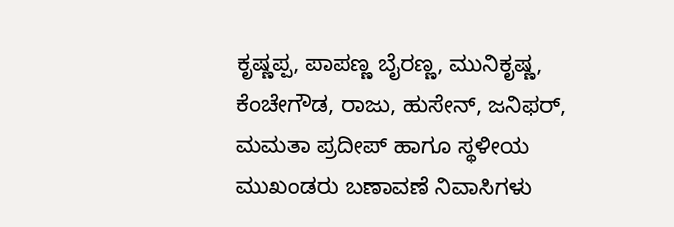ಕೃಷ್ಣಪ್ಪ, ಪಾಪಣ್ಣ ಬೈರಣ್ಣ, ಮುನಿಕೃಷ್ಣ, ಕೆಂಚೇಗೌಡ, ರಾಜು, ಹುಸೇನ್, ಜನಿಫರ್, ಮಮತಾ ಪ್ರದೀಪ್ ಹಾಗೂ ಸ್ಥಳೀಯ ಮುಖಂಡರು ಬಣಾವಣೆ ನಿವಾಸಿಗಳು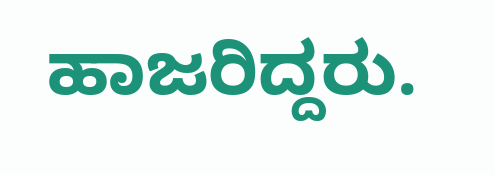ಹಾಜರಿದ್ದರು.